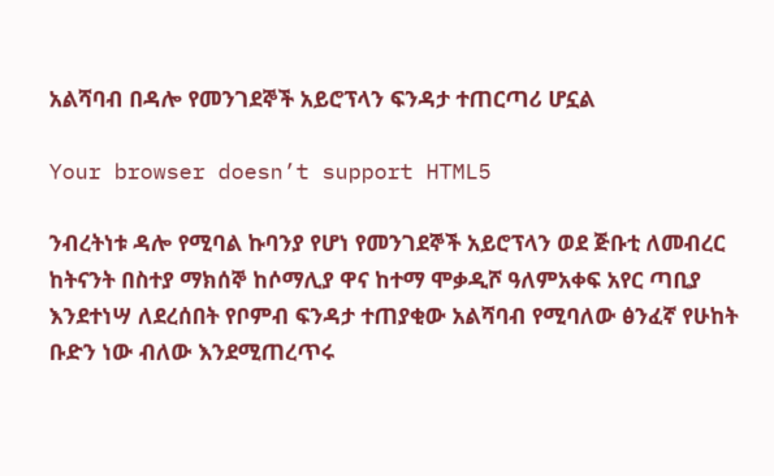አልሻባብ በዳሎ የመንገደኞች አይሮፕላን ፍንዳታ ተጠርጣሪ ሆኗል

Your browser doesn’t support HTML5

ንብረትነቱ ዳሎ የሚባል ኩባንያ የሆነ የመንገደኞች አይሮፕላን ወደ ጅቡቲ ለመብረር ከትናንት በስተያ ማክሰኞ ከሶማሊያ ዋና ከተማ ሞቃዲሾ ዓለምአቀፍ አየር ጣቢያ እንደተነሣ ለደረሰበት የቦምብ ፍንዳታ ተጠያቂው አልሻባብ የሚባለው ፅንፈኛ የሁከት ቡድን ነው ብለው እንደሚጠረጥሩ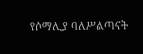የሶማሊያ ባለሥልጣናት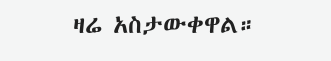ዛሬ አስታውቀዋል።